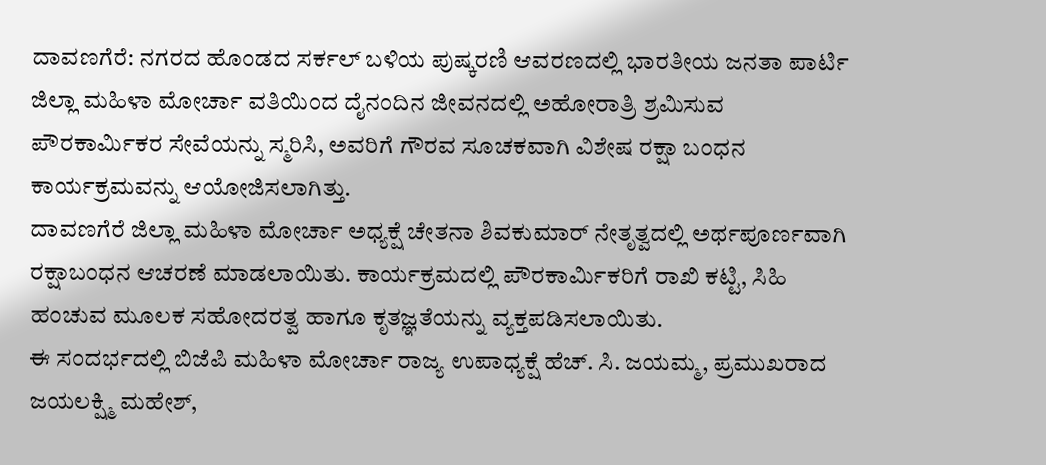ದಾವಣಗೆರೆ: ನಗರದ ಹೊಂಡದ ಸರ್ಕಲ್ ಬಳಿಯ ಪುಷ್ಕರಣಿ ಆವರಣದಲ್ಲಿ ಭಾರತೀಯ ಜನತಾ ಪಾರ್ಟಿ ಜಿಲ್ಲಾ ಮಹಿಳಾ ಮೋರ್ಚಾ ವತಿಯಿಂದ ದೈನಂದಿನ ಜೀವನದಲ್ಲಿ ಅಹೋರಾತ್ರಿ ಶ್ರಮಿಸುವ ಪೌರಕಾರ್ಮಿಕರ ಸೇವೆಯನ್ನು ಸ್ಮರಿಸಿ, ಅವರಿಗೆ ಗೌರವ ಸೂಚಕವಾಗಿ ವಿಶೇಷ ರಕ್ಷಾ ಬಂಧನ ಕಾರ್ಯಕ್ರಮವನ್ನು ಆಯೋಜಿಸಲಾಗಿತ್ತು.
ದಾವಣಗೆರೆ ಜಿಲ್ಲಾ ಮಹಿಳಾ ಮೋರ್ಚಾ ಅಧ್ಯಕ್ಷೆ ಚೇತನಾ ಶಿವಕುಮಾರ್ ನೇತೃತ್ವದಲ್ಲಿ ಅರ್ಥಪೂರ್ಣವಾಗಿ ರಕ್ಷಾಬಂಧನ ಆಚರಣೆ ಮಾಡಲಾಯಿತು. ಕಾರ್ಯಕ್ರಮದಲ್ಲಿ ಪೌರಕಾರ್ಮಿಕರಿಗೆ ರಾಖಿ ಕಟ್ಟಿ, ಸಿಹಿ ಹಂಚುವ ಮೂಲಕ ಸಹೋದರತ್ವ ಹಾಗೂ ಕೃತಜ್ಞತೆಯನ್ನು ವ್ಯಕ್ತಪಡಿಸಲಾಯಿತು.
ಈ ಸಂದರ್ಭದಲ್ಲಿ ಬಿಜೆಪಿ ಮಹಿಳಾ ಮೋರ್ಚಾ ರಾಜ್ಯ ಉಪಾಧ್ಯಕ್ಷೆ ಹೆಚ್. ಸಿ. ಜಯಮ್ಮ, ಪ್ರಮುಖರಾದ ಜಯಲಕ್ಷ್ಮಿ ಮಹೇಶ್,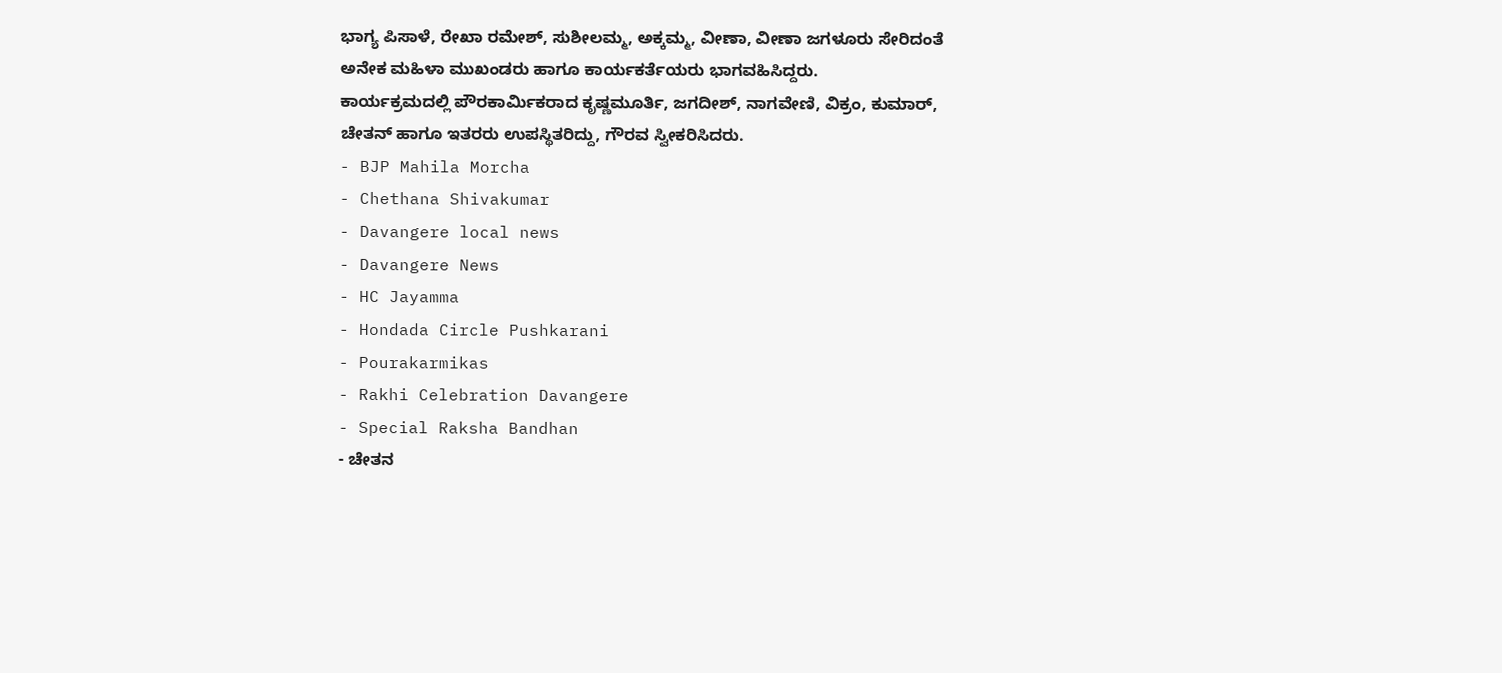ಭಾಗ್ಯ ಪಿಸಾಳೆ, ರೇಖಾ ರಮೇಶ್, ಸುಶೀಲಮ್ಮ, ಅಕ್ಕಮ್ಮ, ವೀಣಾ, ವೀಣಾ ಜಗಳೂರು ಸೇರಿದಂತೆ ಅನೇಕ ಮಹಿಳಾ ಮುಖಂಡರು ಹಾಗೂ ಕಾರ್ಯಕರ್ತೆಯರು ಭಾಗವಹಿಸಿದ್ದರು.
ಕಾರ್ಯಕ್ರಮದಲ್ಲಿ ಪೌರಕಾರ್ಮಿಕರಾದ ಕೃಷ್ಣಮೂರ್ತಿ, ಜಗದೀಶ್, ನಾಗವೇಣಿ, ವಿಕ್ರಂ, ಕುಮಾರ್, ಚೇತನ್ ಹಾಗೂ ಇತರರು ಉಪಸ್ಥಿತರಿದ್ದು, ಗೌರವ ಸ್ವೀಕರಿಸಿದರು.
- BJP Mahila Morcha
- Chethana Shivakumar
- Davangere local news
- Davangere News
- HC Jayamma
- Hondada Circle Pushkarani
- Pourakarmikas
- Rakhi Celebration Davangere
- Special Raksha Bandhan
- ಚೇತನ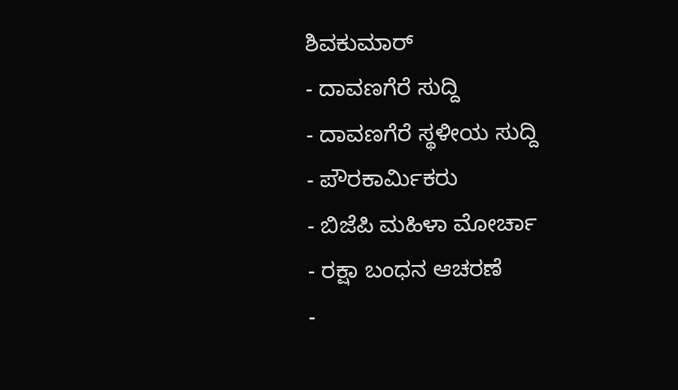ಶಿವಕುಮಾರ್
- ದಾವಣಗೆರೆ ಸುದ್ದಿ
- ದಾವಣಗೆರೆ ಸ್ಥಳೀಯ ಸುದ್ದಿ
- ಪೌರಕಾರ್ಮಿಕರು
- ಬಿಜೆಪಿ ಮಹಿಳಾ ಮೋರ್ಚಾ
- ರಕ್ಷಾ ಬಂಧನ ಆಚರಣೆ
-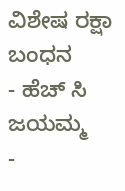ವಿಶೇಷ ರಕ್ಷಾ ಬಂಧನ
- ಹೆಚ್ ಸಿ ಜಯಮ್ಮ
-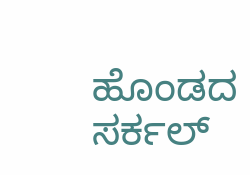ಹೊಂಡದ ಸರ್ಕಲ್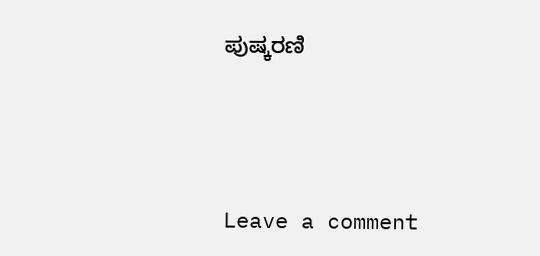ಪುಷ್ಕರಣಿ





Leave a comment